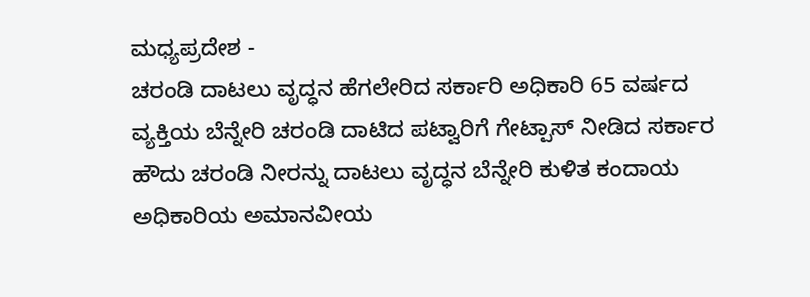ಮಧ್ಯಪ್ರದೇಶ -
ಚರಂಡಿ ದಾಟಲು ವೃದ್ಧನ ಹೆಗಲೇರಿದ ಸರ್ಕಾರಿ ಅಧಿಕಾರಿ 65 ವರ್ಷದ ವ್ಯಕ್ತಿಯ ಬೆನ್ನೇರಿ ಚರಂಡಿ ದಾಟಿದ ಪಟ್ವಾರಿಗೆ ಗೇಟ್ಪಾಸ್ ನೀಡಿದ ಸರ್ಕಾರ ಹೌದು ಚರಂಡಿ ನೀರನ್ನು ದಾಟಲು ವೃದ್ಧನ ಬೆನ್ನೇರಿ ಕುಳಿತ ಕಂದಾಯ ಅಧಿಕಾರಿಯ ಅಮಾನವೀಯ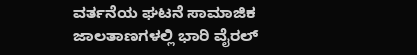ವರ್ತನೆಯ ಘಟನೆ ಸಾಮಾಜಿಕ ಜಾಲತಾಣಗಳಲ್ಲಿ ಭಾರಿ ವೈರಲ್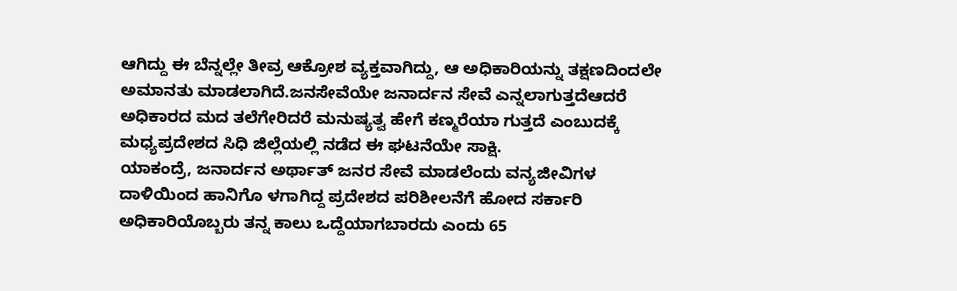ಆಗಿದ್ದು ಈ ಬೆನ್ನಲ್ಲೇ ತೀವ್ರ ಆಕ್ರೋಶ ವ್ಯಕ್ತವಾಗಿದ್ದು, ಆ ಅಧಿಕಾರಿಯನ್ನು ತಕ್ಷಣದಿಂದಲೇ ಅಮಾನತು ಮಾಡಲಾಗಿದೆ.ಜನಸೇವೆಯೇ ಜನಾರ್ದನ ಸೇವೆ ಎನ್ನಲಾಗುತ್ತದೆಆದರೆ ಅಧಿಕಾರದ ಮದ ತಲೆಗೇರಿದರೆ ಮನುಷ್ಯತ್ವ ಹೇಗೆ ಕಣ್ಮರೆಯಾ ಗುತ್ತದೆ ಎಂಬುದಕ್ಕೆ ಮಧ್ಯಪ್ರದೇಶದ ಸಿಧಿ ಜಿಲ್ಲೆಯಲ್ಲಿ ನಡೆದ ಈ ಘಟನೆಯೇ ಸಾಕ್ಷಿ.
ಯಾಕಂದ್ರೆ, ಜನಾರ್ದನ ಅರ್ಥಾತ್ ಜನರ ಸೇವೆ ಮಾಡಲೆಂದು ವನ್ಯಜೀವಿಗಳ ದಾಳಿಯಿಂದ ಹಾನಿಗೊ ಳಗಾಗಿದ್ದ ಪ್ರದೇಶದ ಪರಿಶೀಲನೆಗೆ ಹೋದ ಸರ್ಕಾರಿ ಅಧಿಕಾರಿಯೊಬ್ಬರು ತನ್ನ ಕಾಲು ಒದ್ದೆಯಾಗಬಾರದು ಎಂದು 65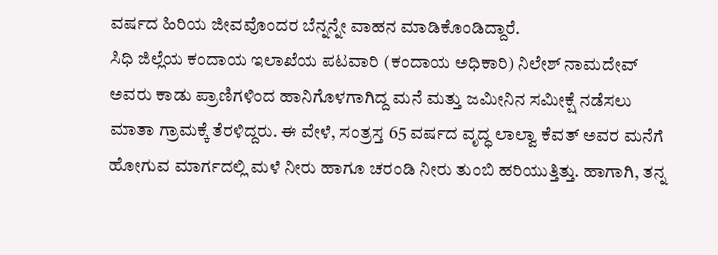ವರ್ಷದ ಹಿರಿಯ ಜೀವವೊಂದರ ಬೆನ್ನನ್ನೇ ವಾಹನ ಮಾಡಿಕೊಂಡಿದ್ದಾರೆ.
ಸಿಧಿ ಜಿಲ್ಲೆಯ ಕಂದಾಯ ಇಲಾಖೆಯ ಪಟವಾರಿ (ಕಂದಾಯ ಅಧಿಕಾರಿ) ನಿಲೇಶ್ ನಾಮದೇವ್ ಅವರು ಕಾಡು ಪ್ರಾಣಿಗಳಿಂದ ಹಾನಿಗೊಳಗಾಗಿದ್ದ ಮನೆ ಮತ್ತು ಜಮೀನಿನ ಸಮೀಕ್ಷೆ ನಡೆಸಲು ಮಾತಾ ಗ್ರಾಮಕ್ಕೆ ತೆರಳಿದ್ದರು. ಈ ವೇಳೆ, ಸಂತ್ರಸ್ತ 65 ವರ್ಷದ ವೃದ್ಧ ಲಾಲ್ವಾ ಕೆವತ್ ಅವರ ಮನೆಗೆ ಹೋಗುವ ಮಾರ್ಗದಲ್ಲಿ ಮಳೆ ನೀರು ಹಾಗೂ ಚರಂಡಿ ನೀರು ತುಂಬಿ ಹರಿಯುತ್ತಿತ್ತು. ಹಾಗಾಗಿ, ತನ್ನ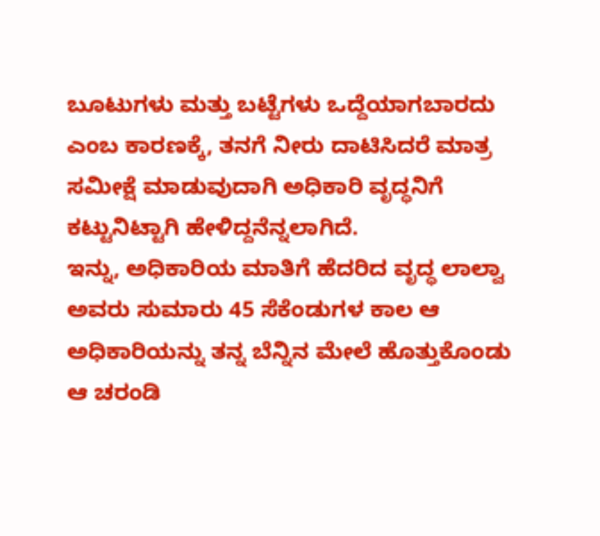ಬೂಟುಗಳು ಮತ್ತು ಬಟ್ಟೆಗಳು ಒದ್ದೆಯಾಗಬಾರದು ಎಂಬ ಕಾರಣಕ್ಕೆ, ತನಗೆ ನೀರು ದಾಟಿಸಿದರೆ ಮಾತ್ರ ಸಮೀಕ್ಷೆ ಮಾಡುವುದಾಗಿ ಅಧಿಕಾರಿ ವೃದ್ಧನಿಗೆ ಕಟ್ಟುನಿಟ್ಟಾಗಿ ಹೇಳಿದ್ದನೆನ್ನಲಾಗಿದೆ.
ಇನ್ನು, ಅಧಿಕಾರಿಯ ಮಾತಿಗೆ ಹೆದರಿದ ವೃದ್ಧ ಲಾಲ್ವಾ ಅವರು ಸುಮಾರು 45 ಸೆಕೆಂಡುಗಳ ಕಾಲ ಆ ಅಧಿಕಾರಿಯನ್ನು ತನ್ನ ಬೆನ್ನಿನ ಮೇಲೆ ಹೊತ್ತುಕೊಂಡು ಆ ಚರಂಡಿ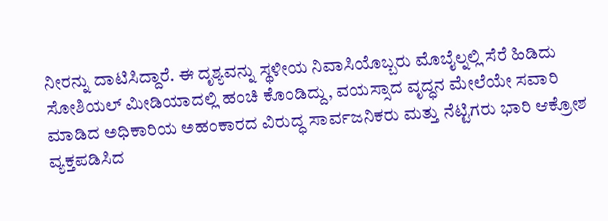ನೀರನ್ನು ದಾಟಿಸಿದ್ದಾರೆ. ಈ ದೃಶ್ಯವನ್ನು ಸ್ಥಳೀಯ ನಿವಾಸಿಯೊಬ್ಬರು ಮೊಬೈಲ್ನಲ್ಲಿ ಸೆರೆ ಹಿಡಿದು ಸೋಶಿಯಲ್ ಮೀಡಿಯಾದಲ್ಲಿ ಹಂಚಿ ಕೊಂಡಿದ್ದು, ವಯಸ್ಸಾದ ವೃದ್ಧನ ಮೇಲೆಯೇ ಸವಾರಿ ಮಾಡಿದ ಅಧಿಕಾರಿಯ ಅಹಂಕಾರದ ವಿರುದ್ಧ ಸಾರ್ವಜನಿಕರು ಮತ್ತು ನೆಟ್ಟಿಗರು ಭಾರಿ ಆಕ್ರೋಶ ವ್ಯಕ್ತಪಡಿಸಿದ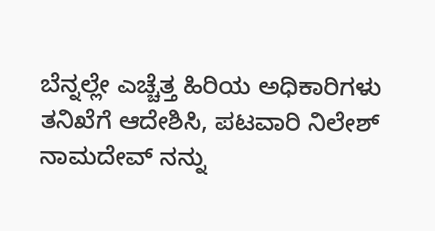ಬೆನ್ನಲ್ಲೇ ಎಚ್ಚೆತ್ತ ಹಿರಿಯ ಅಧಿಕಾರಿಗಳು ತನಿಖೆಗೆ ಆದೇಶಿಸಿ, ಪಟವಾರಿ ನಿಲೇಶ್ ನಾಮದೇವ್ ನನ್ನು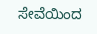ಸೇವೆಯಿಂದ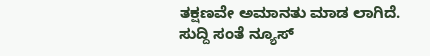ತಕ್ಷಣವೇ ಅಮಾನತು ಮಾಡ ಲಾಗಿದೆ.
ಸುದ್ದಿ ಸಂತೆ ನ್ಯೂಸ್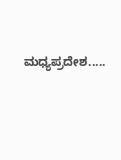ಮಧ್ಯಪ್ರದೇಶ.....